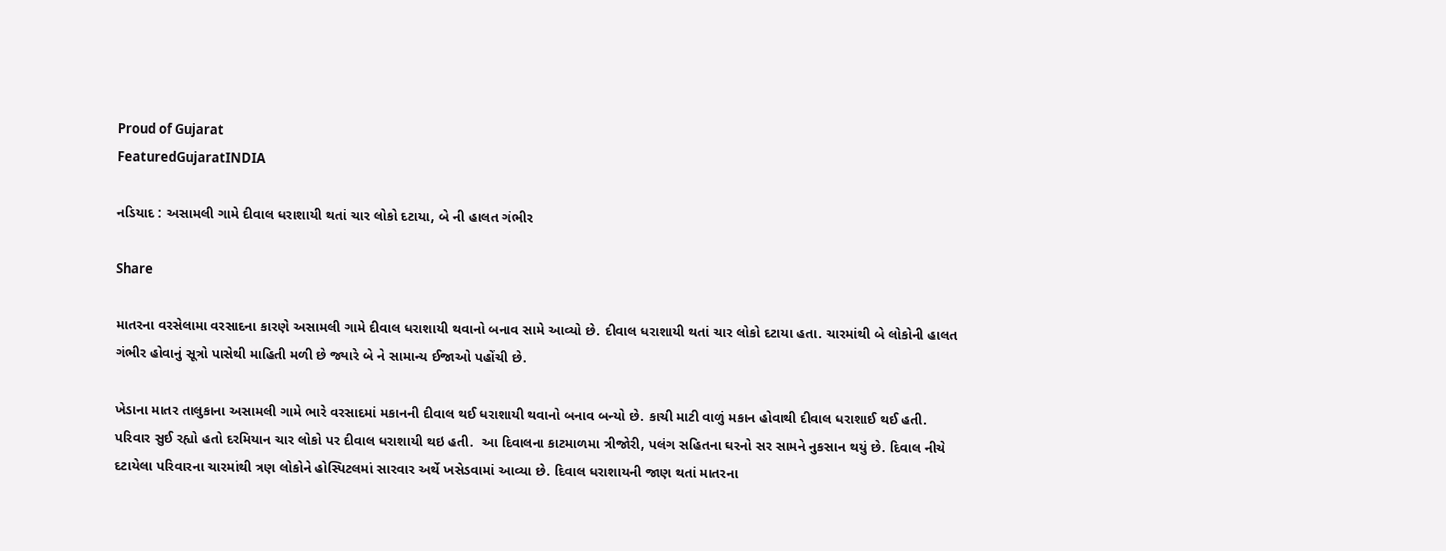Proud of Gujarat
FeaturedGujaratINDIA

નડિયાદ : અસામલી ગામે દીવાલ ધરાશાયી થતાં ચાર લોકો દટાયા, બે ની હાલત ગંભીર

Share

માતરના વરસેલામા વરસાદના કારણે અસામલી ગામે દીવાલ ધરાશાયી થવાનો બનાવ સામે આવ્યો છે. દીવાલ ધરાશાયી થતાં ચાર લોકો દટાયા હતા. ચારમાંથી બે લોકોની હાલત ગંભીર હોવાનું સૂત્રો પાસેથી માહિતી મળી છે જ્યારે બે ને સામાન્ય ઈજાઓ પહોંચી છે.

ખેડાના માતર તાલુકાના અસામલી ગામે ભારે વરસાદમાં મકાનની દીવાલ થઈ ધરાશાયી થવાનો બનાવ બન્યો છે. કાચી માટી વાળું મકાન હોવાથી દીવાલ ધરાશાઈ થઈ હતી. પરિવાર સુઈ રહ્યો હતો દરમિયાન ચાર લોકો પર દીવાલ ધરાશાયી થઇ હતી.  આ દિવાલના કાટમાળમા ત્રીજોરી, પલંગ સહિતના ઘરનો સર સામને નુકસાન થયું છે. દિવાલ નીચે દટાયેલા પરિવારના ચારમાંથી ત્રણ લોકોને હોસ્પિટલમાં સારવાર અર્થે ખસેડવામાં આવ્યા છે. દિવાલ ધરાશાયની જાણ થતાં માતરના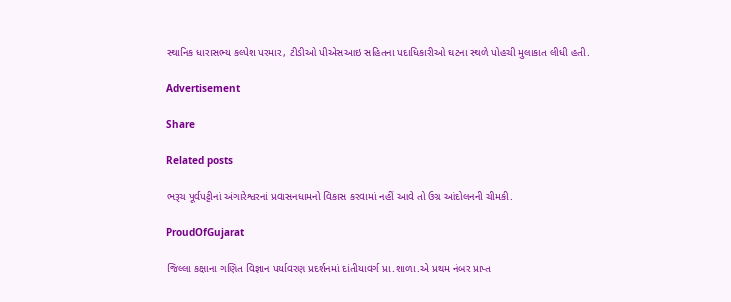સ્થાનિક ધારાસભ્ય કલ્પેશ પરમાર, ટીડીઓ પીએસઆઇ સહિતના પદાધિકારીઓ ઘટના સ્થળે પોહચી મુલાકાત લીધી હતી.

Advertisement

Share

Related posts

ભરૂચ પૂર્વપટ્ટીનાં અંગારેશ્વરનાં પ્રવાસનધામનો વિકાસ કરવામાં નહીં આવે તો ઉગ્ર આંદોલનની ચીમકી.

ProudOfGujarat

જિલ્લા કક્ષાના ગણિત વિજ્ઞાન પર્યાવરણ પ્રદર્શનમાં દાંતીયાવર્ગ પ્રા.શાળા.એ પ્રથમ નંબર પ્રાપ્ત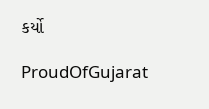કર્યો

ProudOfGujarat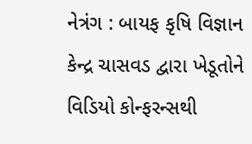નેત્રંગ : બાયફ કૃષિ વિજ્ઞાન કેન્દ્ર ચાસવડ દ્વારા ખેડૂતોને વિડિયો કોન્ફરન્સથી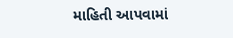માહિતી આપવામાં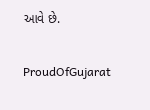આવે છે.

ProudOfGujarat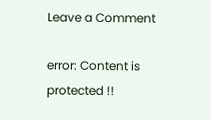Leave a Comment

error: Content is protected !!